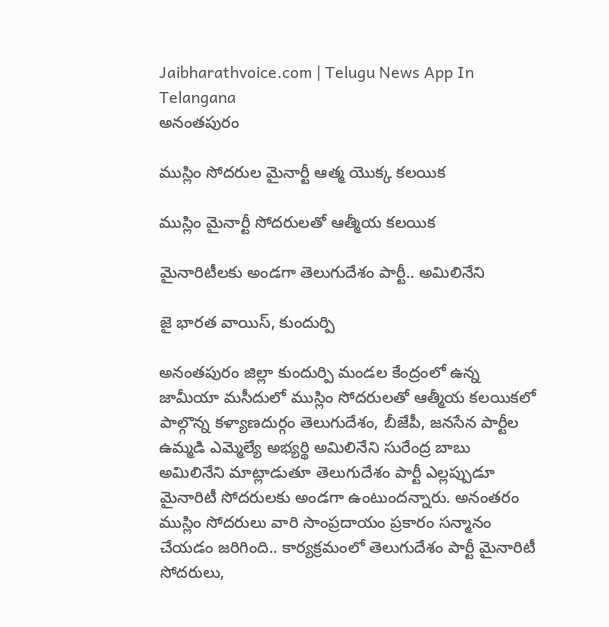Jaibharathvoice.com | Telugu News App In Telangana
అనంతపురం

ముస్లిం సోదరుల మైనార్టీ ఆత్మ యొక్క కలయిక

ముస్లిం మైనార్టీ సోదరులతో ఆత్మీయ కలయిక

మైనారిటీలకు అండగా తెలుగుదేశం పార్టీ.. అమిలినేని

జై భారత వాయిస్, కుందుర్పి

అనంతపురం జిల్లా కుందుర్పి మండల కేంద్రంలో ఉన్న జామీయా మసీదులో ముస్లిం సోదరులతో ఆత్మీయ కలయికలో పాల్గొన్న కళ్యాణదుర్గం తెలుగుదేశం, బీజేపీ, జనసేన పార్టీల ఉమ్మడి ఎమ్మెల్యే అభ్యర్థి అమిలినేని సురేంద్ర బాబు
అమిలినేని మాట్లాడుతూ తెలుగుదేశం పార్టీ ఎల్లప్పుడూ మైనారిటీ సోదరులకు అండగా ఉంటుందన్నారు. అనంతరం ముస్లిం సోదరులు వారి సాంప్రదాయం ప్రకారం సన్మానం చేయడం జరిగింది.. కార్యక్రమంలో తెలుగుదేశం పార్టీ మైనారిటీ సోదరులు,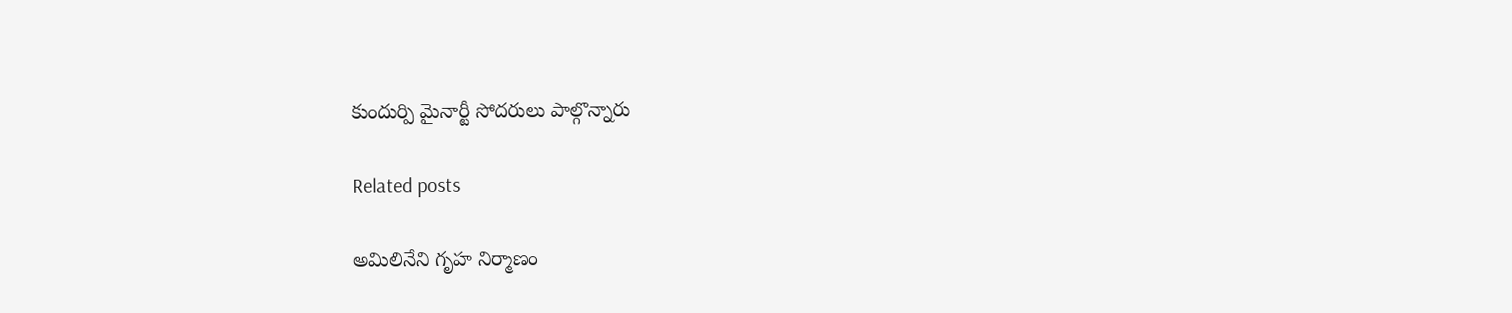కుందుర్పి మైనార్టీ సోదరులు పాల్గొన్నారు

Related posts

అమిలినేని గృహ నిర్మాణం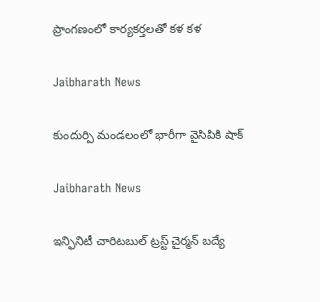ప్రాంగణంలో కార్యకర్తలతో కళ కళ

Jaibharath News

కుందుర్పి మండలంలో భారీగా వైసిపికి షాక్

Jaibharath News

ఇన్ఫినిటీ చారిటబుల్ ట్రస్ట్ చైర్మన్ బద్యే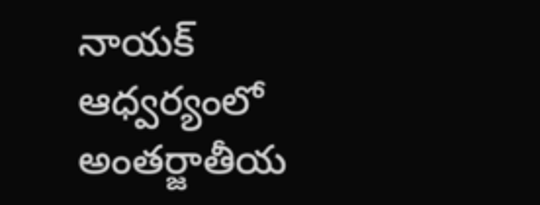నాయక్ ఆధ్వర్యంలో అంతర్జాతీయ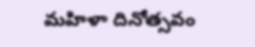మహిళా దినోత్సవం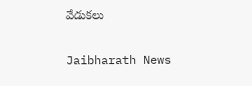వేడుకలు

Jaibharath News